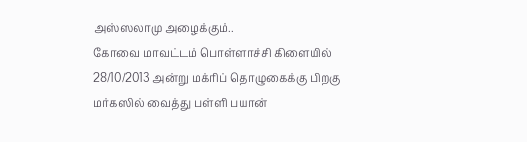அஸ்ஸலாமு அழைக்கும்..
கோவை மாவட்டம் பொள்ளாச்சி கிளையில் 28/10/2013 அன்று மக்ரிப் தொழுகைக்கு பிறகு மர்கஸில் வைத்து பள்ளி பயான்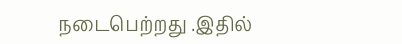நடைபெற்றது .இதில்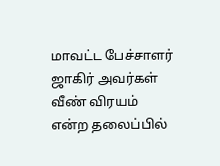மாவட்ட பேச்சாளர் ஜாகிர் அவர்கள் வீண் விரயம் என்ற தலைப்பில்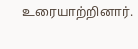உரையாற்றினார்.